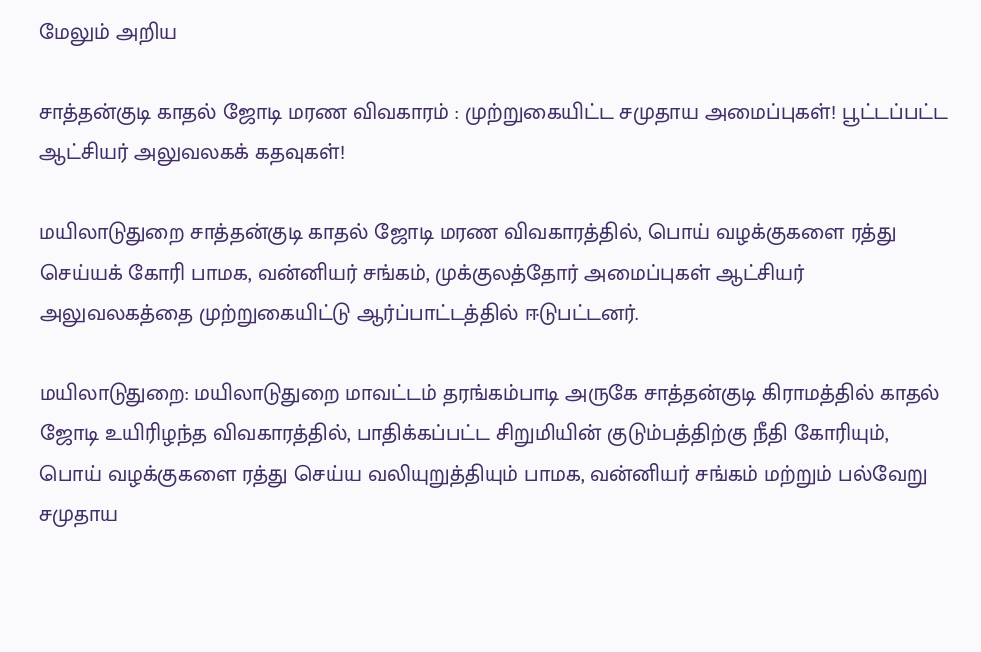மேலும் அறிய

சாத்தன்குடி காதல் ஜோடி மரண விவகாரம் : முற்றுகையிட்ட சமுதாய அமைப்புகள்! பூட்டப்பட்ட ஆட்சியர் அலுவலகக் கதவுகள்!

மயிலாடுதுறை சாத்தன்குடி காதல் ஜோடி மரண விவகாரத்தில், பொய் வழக்குகளை ரத்து செய்யக் கோரி பாமக, வன்னியர் சங்கம், முக்குலத்தோர் அமைப்புகள் ஆட்சியர் அலுவலகத்தை முற்றுகையிட்டு ஆர்ப்பாட்டத்தில் ஈடுபட்டனர்.

மயிலாடுதுறை: மயிலாடுதுறை மாவட்டம் தரங்கம்பாடி அருகே சாத்தன்குடி கிராமத்தில் காதல் ஜோடி உயிரிழந்த விவகாரத்தில், பாதிக்கப்பட்ட சிறுமியின் குடும்பத்திற்கு நீதி கோரியும், பொய் வழக்குகளை ரத்து செய்ய வலியுறுத்தியும் பாமக, வன்னியர் சங்கம் மற்றும் பல்வேறு சமுதாய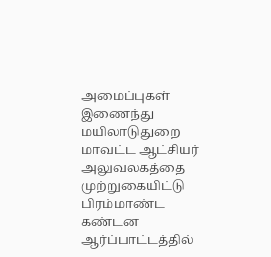அமைப்புகள் இணைந்து மயிலாடுதுறை மாவட்ட ஆட்சியர் அலுவலகத்தை முற்றுகையிட்டு பிரம்மாண்ட கண்டன ஆர்ப்பாட்டத்தில்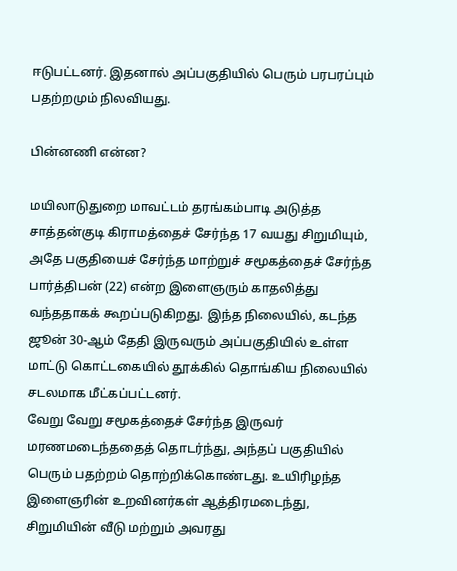ஈடுபட்டனர். இதனால் அப்பகுதியில் பெரும் பரபரப்பும் பதற்றமும் நிலவியது.

பின்னணி என்ன?

மயிலாடுதுறை மாவட்டம் தரங்கம்பாடி அடுத்த சாத்தன்குடி கிராமத்தைச் சேர்ந்த 17 வயது சிறுமியும், அதே பகுதியைச் சேர்ந்த மாற்றுச் சமூகத்தைச் சேர்ந்த பார்த்திபன் (22) என்ற இளைஞரும் காதலித்து வந்ததாகக் கூறப்படுகிறது. இந்த நிலையில், கடந்த ஜூன் 30-ஆம் தேதி இருவரும் அப்பகுதியில் உள்ள மாட்டு கொட்டகையில் தூக்கில் தொங்கிய நிலையில் சடலமாக மீட்கப்பட்டனர்.
வேறு வேறு சமூகத்தைச் சேர்ந்த இருவர் மரணமடைந்ததைத் தொடர்ந்து, அந்தப் பகுதியில் பெரும் பதற்றம் தொற்றிக்கொண்டது. உயிரிழந்த இளைஞரின் உறவினர்கள் ஆத்திரமடைந்து, சிறுமியின் வீடு மற்றும் அவரது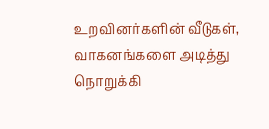உறவினர்களின் வீடுகள், வாகனங்களை அடித்து நொறுக்கி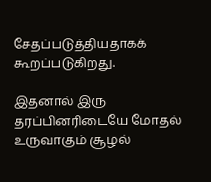சேதப்படுத்தியதாகக் கூறப்படுகிறது.

இதனால் இரு தரப்பினரிடையே மோதல் உருவாகும் சூழல்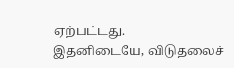ஏற்பட்டது.
இதனிடையே, விடுதலைச்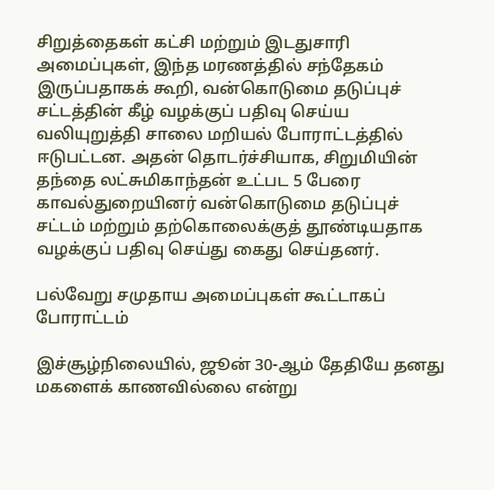சிறுத்தைகள் கட்சி மற்றும் இடதுசாரி அமைப்புகள், இந்த மரணத்தில் சந்தேகம் இருப்பதாகக் கூறி, வன்கொடுமை தடுப்புச் சட்டத்தின் கீழ் வழக்குப் பதிவு செய்ய வலியுறுத்தி சாலை மறியல் போராட்டத்தில் ஈடுபட்டன. அதன் தொடர்ச்சியாக, சிறுமியின் தந்தை லட்சுமிகாந்தன் உட்பட 5 பேரை காவல்துறையினர் வன்கொடுமை தடுப்புச் சட்டம் மற்றும் தற்கொலைக்குத் தூண்டியதாக வழக்குப் பதிவு செய்து கைது செய்தனர்.

பல்வேறு சமுதாய அமைப்புகள் கூட்டாகப் போராட்டம்

இச்சூழ்நிலையில், ஜூன் 30-ஆம் தேதியே தனது மகளைக் காணவில்லை என்று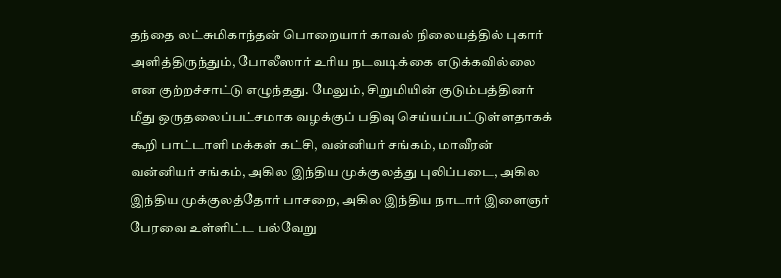தந்தை லட்சுமிகாந்தன் பொறையார் காவல் நிலையத்தில் புகார் அளித்திருந்தும், போலீஸார் உரிய நடவடிக்கை எடுக்கவில்லை என குற்றச்சாட்டு எழுந்தது. மேலும், சிறுமியின் குடும்பத்தினர் மீது ஒருதலைப்பட்சமாக வழக்குப் பதிவு செய்யப்பட்டுள்ளதாகக் கூறி பாட்டாளி மக்கள் கட்சி, வன்னியர் சங்கம், மாவீரன் வன்னியர் சங்கம், அகில இந்திய முக்குலத்து புலிப்படை, அகில இந்திய முக்குலத்தோர் பாசறை, அகில இந்திய நாடார் இளைஞர் பேரவை உள்ளிட்ட பல்வேறு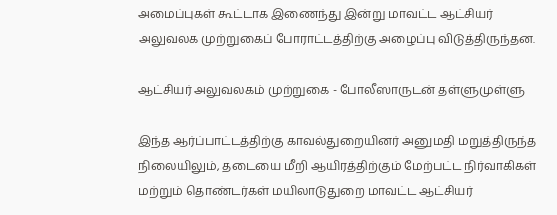அமைப்புகள் கூட்டாக இணைந்து இன்று மாவட்ட ஆட்சியர் அலுவலக முற்றுகைப் போராட்டத்திற்கு அழைப்பு விடுத்திருந்தன.

ஆட்சியர் அலுவலகம் முற்றுகை - போலீஸாருடன் தள்ளுமுள்ளு

இந்த ஆர்ப்பாட்டத்திற்கு காவல்துறையினர் அனுமதி மறுத்திருந்த நிலையிலும், தடையை மீறி ஆயிரத்திற்கும் மேற்பட்ட நிர்வாகிகள் மற்றும் தொண்டர்கள் மயிலாடுதுறை மாவட்ட ஆட்சியர்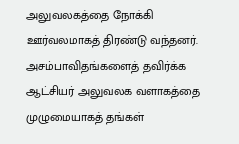அலுவலகத்தை நோக்கி ஊர்வலமாகத் திரண்டு வந்தனர். அசம்பாவிதங்களைத் தவிர்க்க ஆட்சியர் அலுவலக வளாகத்தை முழுமையாகத் தங்கள்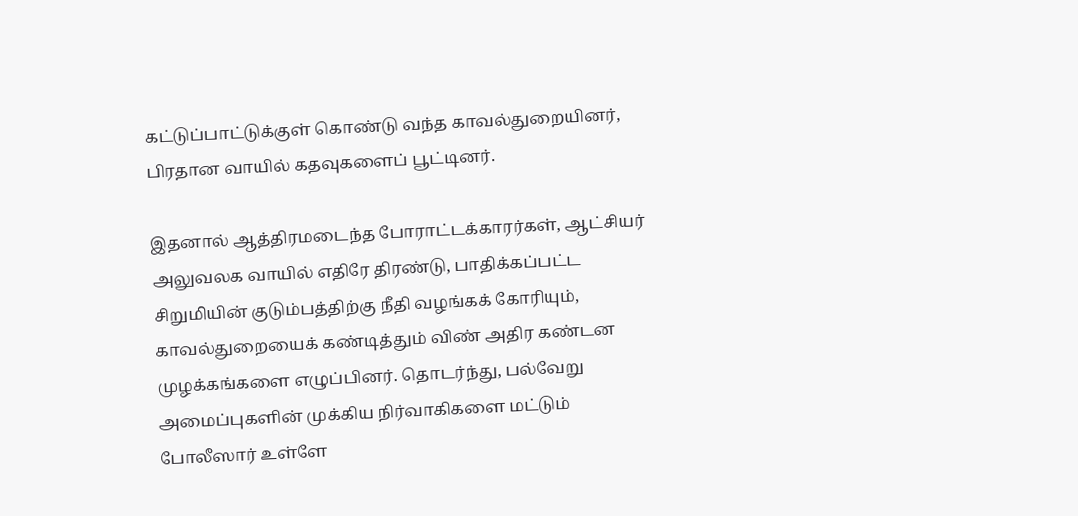கட்டுப்பாட்டுக்குள் கொண்டு வந்த காவல்துறையினர், பிரதான வாயில் கதவுகளைப் பூட்டினர்.

இதனால் ஆத்திரமடைந்த போராட்டக்காரர்கள், ஆட்சியர் அலுவலக வாயில் எதிரே திரண்டு, பாதிக்கப்பட்ட சிறுமியின் குடும்பத்திற்கு நீதி வழங்கக் கோரியும், காவல்துறையைக் கண்டித்தும் விண் அதிர கண்டன முழக்கங்களை எழுப்பினர். தொடர்ந்து, பல்வேறு அமைப்புகளின் முக்கிய நிர்வாகிகளை மட்டும் போலீஸார் உள்ளே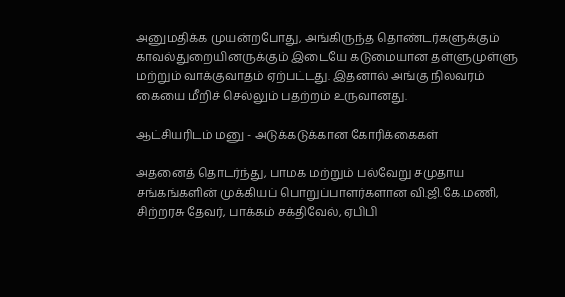அனுமதிக்க முயன்றபோது, அங்கிருந்த தொண்டர்களுக்கும் காவல்துறையினருக்கும் இடையே கடுமையான தள்ளுமுள்ளு மற்றும் வாக்குவாதம் ஏற்பட்டது. இதனால் அங்கு நிலவரம் கையை மீறிச் செல்லும் பதற்றம் உருவானது.

ஆட்சியரிடம் மனு - அடுக்கடுக்கான கோரிக்கைகள்

அதனைத் தொடர்ந்து, பாமக மற்றும் பல்வேறு சமுதாய சங்கங்களின் முக்கியப் பொறுப்பாளர்களான வி.ஜி.கே.மணி, சிற்றரசு தேவர், பாக்கம் சக்திவேல், ஏபிபி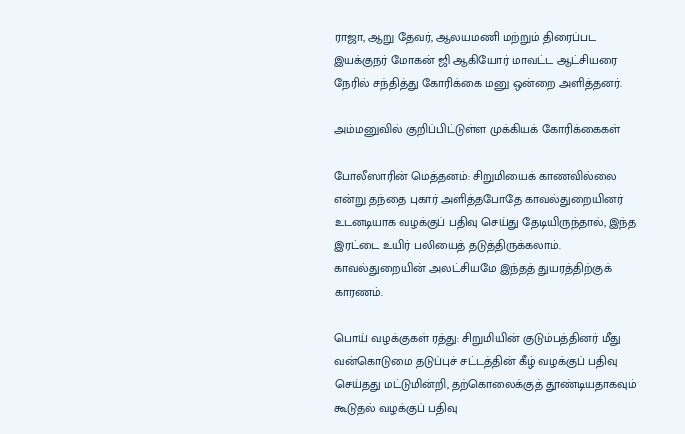ராஜா, ஆறு தேவர், ஆலயமணி மற்றும் திரைப்பட இயக்குநர் மோகன் ஜி ஆகியோர் மாவட்ட ஆட்சியரை நேரில் சந்தித்து கோரிக்கை மனு ஒன்றை அளித்தனர்.

அம்மனுவில் குறிப்பிட்டுள்ள முக்கியக் கோரிக்கைகள்

போலீஸாரின் மெத்தனம்: சிறுமியைக் காணவில்லை என்று தந்தை புகார் அளித்தபோதே காவல்துறையினர் உடனடியாக வழக்குப் பதிவு செய்து தேடியிருந்தால், இந்த இரட்டை உயிர் பலியைத் தடுத்திருக்கலாம். காவல்துறையின் அலட்சியமே இந்தத் துயரத்திற்குக் காரணம்.

பொய் வழக்குகள் ரத்து: சிறுமியின் குடும்பத்தினர் மீது வன்கொடுமை தடுப்புச் சட்டத்தின் கீழ் வழக்குப் பதிவு செய்தது மட்டுமின்றி, தற்கொலைக்குத் தூண்டியதாகவும் கூடுதல் வழக்குப் பதிவு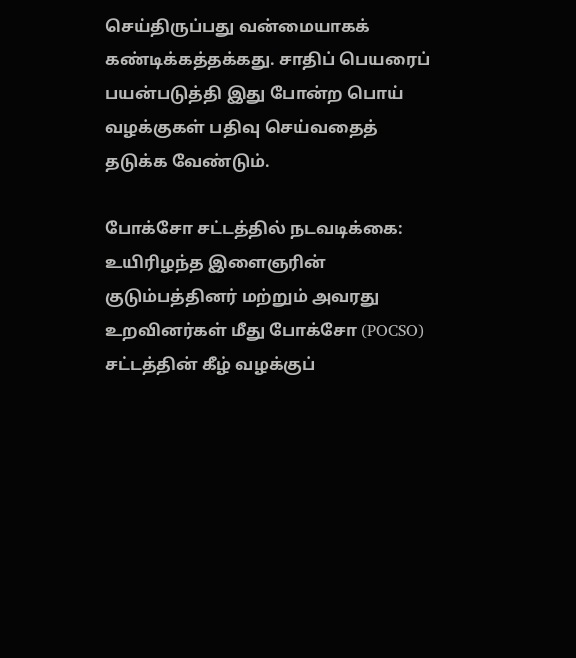செய்திருப்பது வன்மையாகக் கண்டிக்கத்தக்கது. சாதிப் பெயரைப் பயன்படுத்தி இது போன்ற பொய் வழக்குகள் பதிவு செய்வதைத் தடுக்க வேண்டும்.

போக்சோ சட்டத்தில் நடவடிக்கை: உயிரிழந்த இளைஞரின் குடும்பத்தினர் மற்றும் அவரது உறவினர்கள் மீது போக்சோ (POCSO) சட்டத்தின் கீழ் வழக்குப்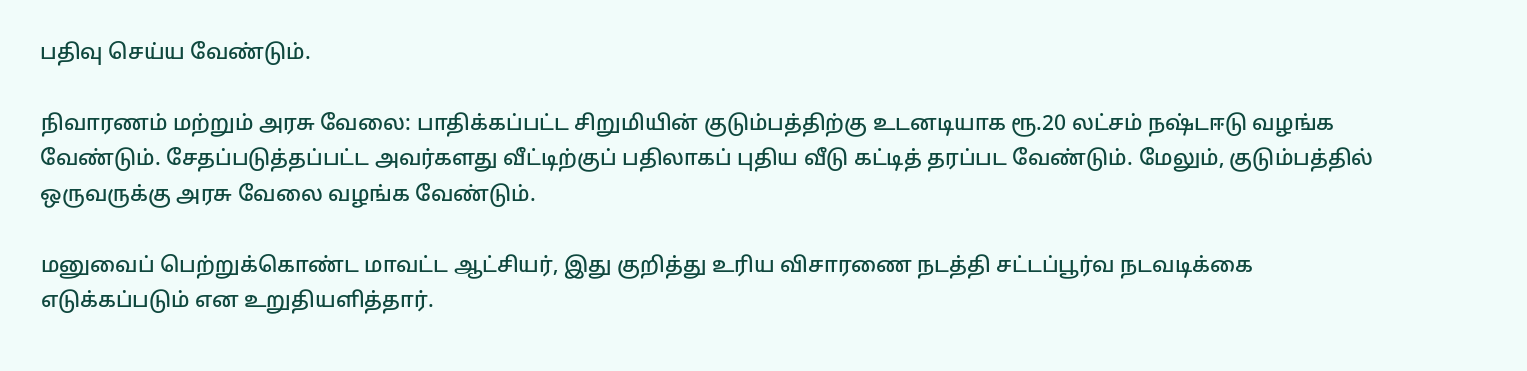பதிவு செய்ய வேண்டும்.

நிவாரணம் மற்றும் அரசு வேலை: பாதிக்கப்பட்ட சிறுமியின் குடும்பத்திற்கு உடனடியாக ரூ.20 லட்சம் நஷ்டஈடு வழங்க வேண்டும். சேதப்படுத்தப்பட்ட அவர்களது வீட்டிற்குப் பதிலாகப் புதிய வீடு கட்டித் தரப்பட வேண்டும். மேலும், குடும்பத்தில் ஒருவருக்கு அரசு வேலை வழங்க வேண்டும்.

மனுவைப் பெற்றுக்கொண்ட மாவட்ட ஆட்சியர், இது குறித்து உரிய விசாரணை நடத்தி சட்டப்பூர்வ நடவடிக்கை எடுக்கப்படும் என உறுதியளித்தார்.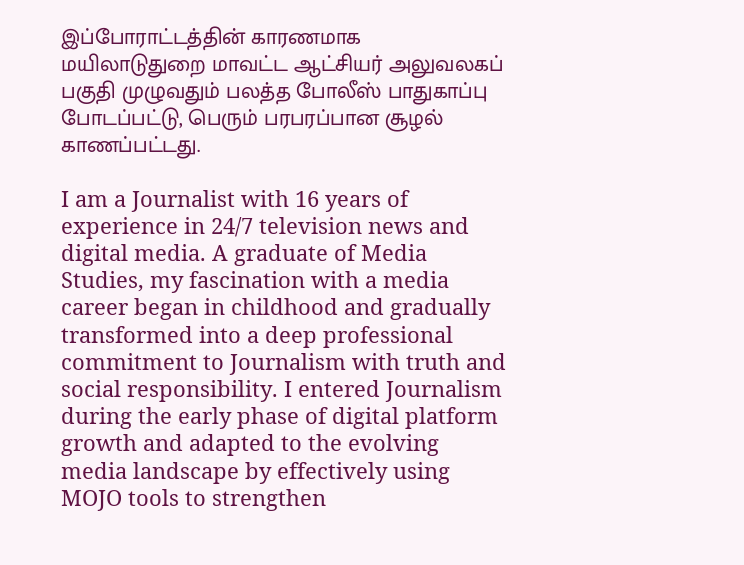இப்போராட்டத்தின் காரணமாக மயிலாடுதுறை மாவட்ட ஆட்சியர் அலுவலகப் பகுதி முழுவதும் பலத்த போலீஸ் பாதுகாப்பு போடப்பட்டு, பெரும் பரபரப்பான சூழல் காணப்பட்டது.

I am a Journalist with 16 years of experience in 24/7 television news and digital media. A graduate of Media Studies, my fascination with a media career began in childhood and gradually transformed into a deep professional commitment to Journalism with truth and social responsibility. I entered Journalism during the early phase of digital platform growth and adapted to the evolving media landscape by effectively using MOJO tools to strengthen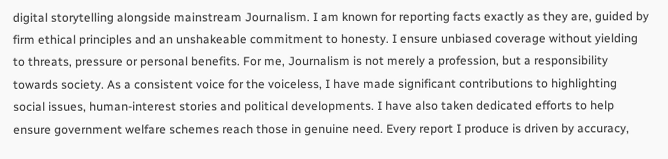digital storytelling alongside mainstream Journalism. I am known for reporting facts exactly as they are, guided by firm ethical principles and an unshakeable commitment to honesty. I ensure unbiased coverage without yielding to threats, pressure or personal benefits. For me, Journalism is not merely a profession, but a responsibility towards society. As a consistent voice for the voiceless, I have made significant contributions to highlighting social issues, human-interest stories and political developments. I have also taken dedicated efforts to help ensure government welfare schemes reach those in genuine need. Every report I produce is driven by accuracy,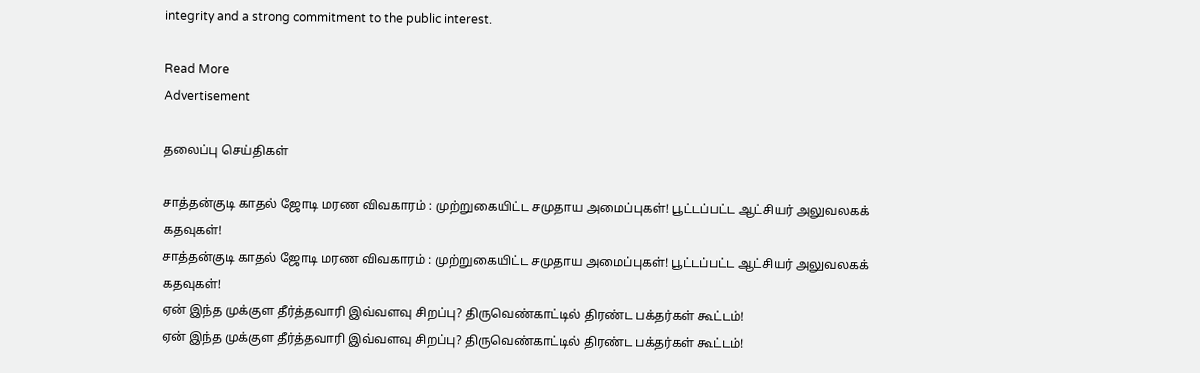integrity and a strong commitment to the public interest.

Read More
Advertisement

தலைப்பு செய்திகள்

சாத்தன்குடி காதல் ஜோடி மரண விவகாரம் : முற்றுகையிட்ட சமுதாய அமைப்புகள்! பூட்டப்பட்ட ஆட்சியர் அலுவலகக் கதவுகள்!
சாத்தன்குடி காதல் ஜோடி மரண விவகாரம் : முற்றுகையிட்ட சமுதாய அமைப்புகள்! பூட்டப்பட்ட ஆட்சியர் அலுவலகக் கதவுகள்!
ஏன் இந்த முக்குள தீர்த்தவாரி இவ்வளவு சிறப்பு? திருவெண்காட்டில் திரண்ட பக்தர்கள் கூட்டம்!
ஏன் இந்த முக்குள தீர்த்தவாரி இவ்வளவு சிறப்பு? திருவெண்காட்டில் திரண்ட பக்தர்கள் கூட்டம்!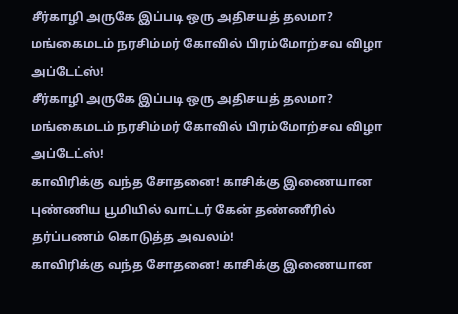சீர்காழி அருகே இப்படி ஒரு அதிசயத் தலமா? மங்கைமடம் நரசிம்மர் கோவில் பிரம்மோற்சவ விழா அப்டேட்ஸ்!
சீர்காழி அருகே இப்படி ஒரு அதிசயத் தலமா? மங்கைமடம் நரசிம்மர் கோவில் பிரம்மோற்சவ விழா அப்டேட்ஸ்!
காவிரிக்கு வந்த சோதனை! காசிக்கு இணையான புண்ணிய பூமியில் வாட்டர் கேன் தண்ணீரில் தர்ப்பணம் கொடுத்த அவலம்!
காவிரிக்கு வந்த சோதனை! காசிக்கு இணையான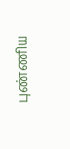புண்ணிய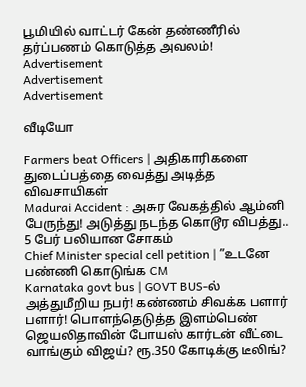பூமியில் வாட்டர் கேன் தண்ணீரில் தர்ப்பணம் கொடுத்த அவலம்!
Advertisement
Advertisement
Advertisement

வீடியோ

Farmers beat Officers | அதிகாரிகளை துடைப்பத்தை வைத்து அடித்த விவசாயிகள்
Madurai Accident : அசுர வேகத்தில் ஆம்னி பேருந்து! அடுத்து நடந்த கொடூர விபத்து.. 5 பேர் பலியான சோகம்
Chief Minister special cell petition | ”உடனே பண்ணி கொடுங்க CM
Karnataka govt bus | GOVT BUS-ல் அத்துமீறிய நபர்! கண்ணம் சிவக்க பளார் பளார்! பொளந்தெடுத்த இளம்பெண்
ஜெயலிதாவின் போயஸ் கார்டன் வீட்டை வாங்கும் விஜய்? ரூ.350 கோடிக்கு டீலிங்?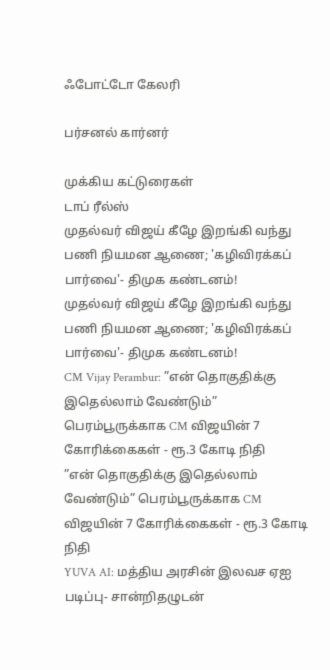ஃபோட்டோ கேலரி

பர்சனல் கார்னர்

முக்கிய கட்டுரைகள்
டாப் ரீல்ஸ்
முதல்வர் விஜய் கீழே இறங்கி வந்து பணி நியமன ஆணை; 'கழிவிரக்கப் பார்வை'- திமுக கண்டனம்!
முதல்வர் விஜய் கீழே இறங்கி வந்து பணி நியமன ஆணை; 'கழிவிரக்கப் பார்வை'- திமுக கண்டனம்!
CM Vijay Perambur: ”என் தொகுதிக்கு இதெல்லாம் வேண்டும்” பெரம்பூருக்காக CM விஜயின் 7 கோரிக்கைகள் - ரூ.3 கோடி நிதி
”என் தொகுதிக்கு இதெல்லாம் வேண்டும்” பெரம்பூருக்காக CM விஜயின் 7 கோரிக்கைகள் - ரூ.3 கோடி நிதி
YUVA AI: மத்திய அரசின் இலவச ஏஐ படிப்பு- சான்றிதழுடன்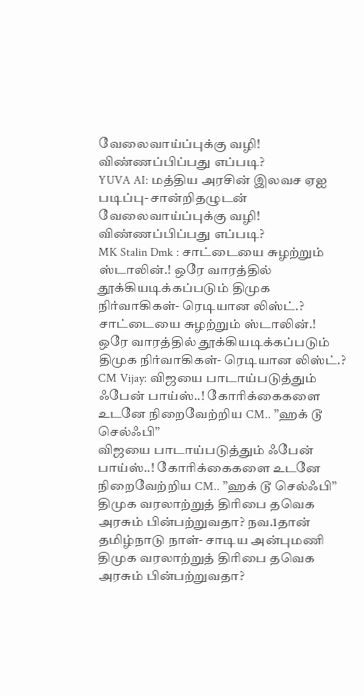வேலைவாய்ப்புக்கு வழி! விண்ணப்பிப்பது எப்படி?
YUVA AI: மத்திய அரசின் இலவச ஏஐ படிப்பு- சான்றிதழுடன் வேலைவாய்ப்புக்கு வழி! விண்ணப்பிப்பது எப்படி?
MK Stalin Dmk : சாட்டையை சுழற்றும் ஸ்டாலின்.! ஒரே வாரத்தில் தூக்கியடிக்கப்படும் திமுக நிர்வாகிகள்- ரெடியான லிஸ்ட்.?
சாட்டையை சுழற்றும் ஸ்டாலின்.! ஒரே வாரத்தில் தூக்கியடிக்கப்படும் திமுக நிர்வாகிகள்- ரெடியான லிஸ்ட்.?
CM Vijay: விஜயை பாடாய்படுத்தும் ஃபேன் பாய்ஸ்..! கோரிக்கைகளை உடனே நிறைவேற்றிய CM.. ”ஹக் டூ செல்ஃபி”
விஜயை பாடாய்படுத்தும் ஃபேன் பாய்ஸ்..! கோரிக்கைகளை உடனே நிறைவேற்றிய CM.. ”ஹக் டூ செல்ஃபி”
திமுக வரலாற்றுத் திரிபை தவெக அரசும் பின்பற்றுவதா? நவ.1தான் தமிழ்நாடு நாள்- சாடிய அன்புமணி
திமுக வரலாற்றுத் திரிபை தவெக அரசும் பின்பற்றுவதா?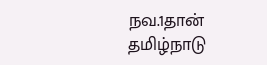நவ.1தான் தமிழ்நாடு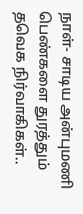நாள்- சாடிய அன்புமணி
பெண்களை துரத்தும் தவெக நிர்வாகிகள்..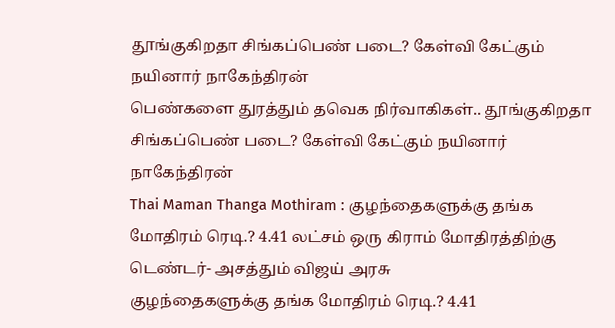தூங்குகிறதா சிங்கப்பெண் படை? கேள்வி கேட்கும் நயினார் நாகேந்திரன்
பெண்களை துரத்தும் தவெக நிர்வாகிகள்.. தூங்குகிறதா சிங்கப்பெண் படை? கேள்வி கேட்கும் நயினார் நாகேந்திரன்
Thai Maman Thanga Mothiram : குழந்தைகளுக்கு தங்க மோதிரம் ரெடி.? 4.41 லட்சம் ஒரு கிராம் மோதிரத்திற்கு டெண்டர்- அசத்தும் விஜய் அரசு
குழந்தைகளுக்கு தங்க மோதிரம் ரெடி.? 4.41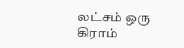லட்சம் ஒரு கிராம்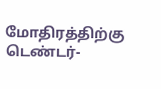மோதிரத்திற்கு டெண்டர்-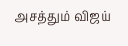அசத்தும் விஜய்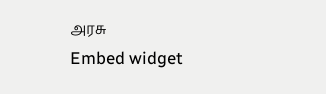அரசு
Embed widget